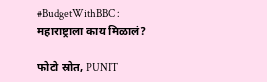#BudgetWithBBC : महाराष्ट्राला काय मिळालं?

फोटो स्रोत, PUNIT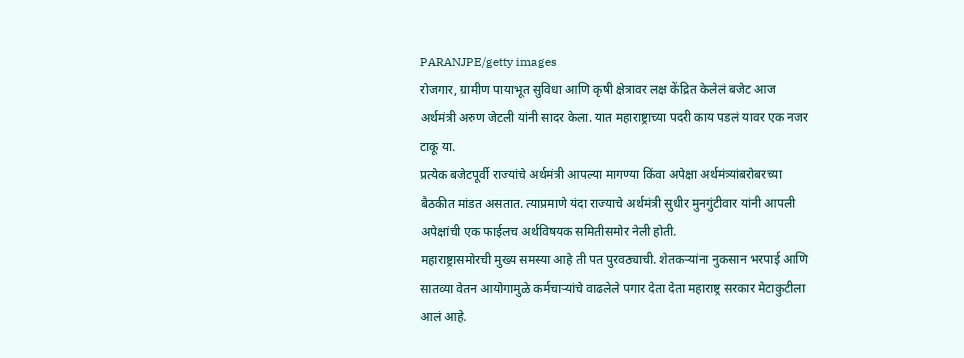PARANJPE/getty images
रोजगार, ग्रामीण पायाभूत सुविधा आणि कृषी क्षेत्रावर लक्ष केंद्रित केलेलं बजेट आज अर्थमंत्री अरुण जेटली यांनी सादर केला. यात महाराष्ट्राच्या पदरी काय पडलं यावर एक नजर टाकू या.
प्रत्येक बजेटपूर्वी राज्यांचे अर्थमंत्री आपल्या मागण्या किंवा अपेक्षा अर्थमंत्र्यांबरोबरच्या बैठकीत मांडत असतात. त्याप्रमाणे यंदा राज्याचे अर्थमंत्री सुधीर मुनगुंटीवार यांनी आपली अपेक्षांची एक फाईलच अर्थविषयक समितीसमोर नेली होती.
महाराष्ट्रासमोरची मुख्य समस्या आहे ती पत पुरवठ्याची. शेतकऱ्यांना नुकसान भरपाई आणि सातव्या वेतन आयोगामुळे कर्मचाऱ्यांचे वाढलेले पगार देता देता महाराष्ट्र सरकार मेटाकुटीला आलं आहे.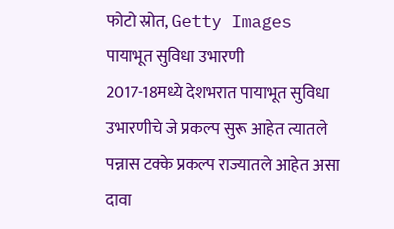फोटो स्रोत, Getty Images
पायाभूत सुविधा उभारणी
2017-18मध्ये देशभरात पायाभूत सुविधा उभारणीचे जे प्रकल्प सुरू आहेत त्यातले पन्नास टक्के प्रकल्प राज्यातले आहेत असा दावा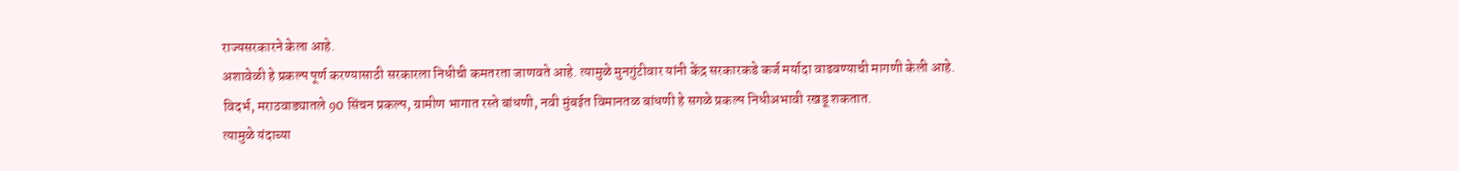राज्यसरकारने केला आहे.
अशावेळी हे प्रकल्प पूर्ण करण्यासाठी सरकारला निधीची कमतरता जाणवते आहे. त्यामुळे मुनगुंटीवार यांनी केंद्र सरकारकडे कर्ज मर्यादा वाढवण्याची मागणी केली आहे.
विदर्भ, मराठवाड्यातले 90 सिंचन प्रकल्प, ग्रामीण भागात रस्ते बांधणी, नवी मुंबईत विमानतळ बांधणी हे सगळे प्रकल्प निधीअभावी रखडू शकतात.
त्यामुळे यंदाच्या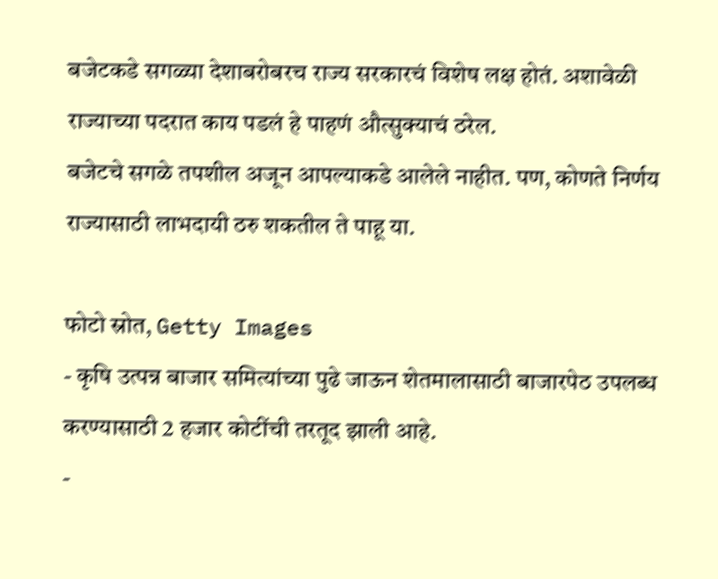बजेटकडे सगळ्या देशाबरोबरच राज्य सरकारचं विशेष लक्ष होतं. अशावेळी राज्याच्या पदरात काय पडलं हे पाहणं औत्सुक्याचं ठरेल.
बजेटचे सगळे तपशील अजून आपल्याकडे आलेले नाहीत. पण, कोणते निर्णय राज्यासाठी लाभदायी ठरु शकतील ते पाहू या.

फोटो स्रोत, Getty Images
- कृषि उत्पन्न बाजार समित्यांच्या पुढे जाऊन शेतमालासाठी बाजारपेठ उपलब्ध करण्यासाठी 2 हजार कोटींची तरतूद झाली आहे.
-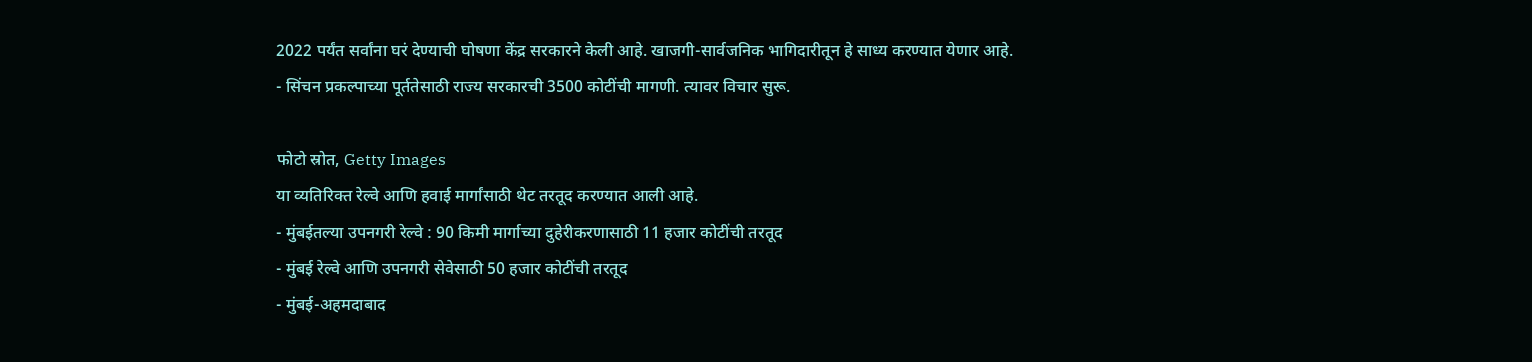2022 पर्यंत सर्वांना घरं देण्याची घोषणा केंद्र सरकारने केली आहे. खाजगी-सार्वजनिक भागिदारीतून हे साध्य करण्यात येणार आहे.
- सिंचन प्रकल्पाच्या पूर्ततेसाठी राज्य सरकारची 3500 कोटींची मागणी. त्यावर विचार सुरू.

फोटो स्रोत, Getty Images
या व्यतिरिक्त रेल्वे आणि हवाई मार्गांसाठी थेट तरतूद करण्यात आली आहे.
- मुंबईतल्या उपनगरी रेल्वे : 90 किमी मार्गाच्या दुहेरीकरणासाठी 11 हजार कोटींची तरतूद
- मुंबई रेल्वे आणि उपनगरी सेवेसाठी 50 हजार कोटींची तरतूद
- मुंबई-अहमदाबाद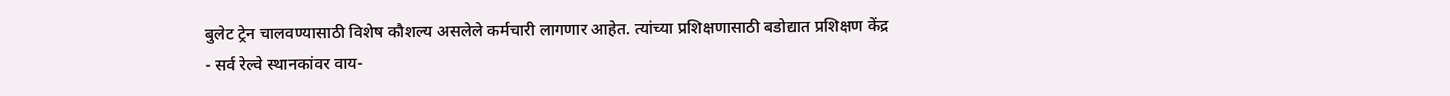बुलेट ट्रेन चालवण्यासाठी विशेष कौशल्य असलेले कर्मचारी लागणार आहेत. त्यांच्या प्रशिक्षणासाठी बडोद्यात प्रशिक्षण केंद्र
- सर्व रेल्वे स्थानकांवर वाय-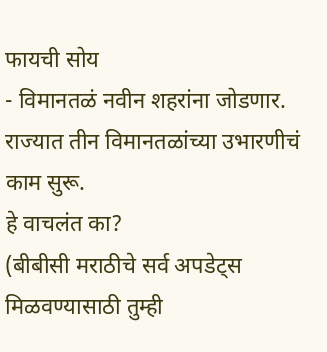फायची सोय
- विमानतळं नवीन शहरांना जोडणार. राज्यात तीन विमानतळांच्या उभारणीचं काम सुरू.
हे वाचलंत का?
(बीबीसी मराठीचे सर्व अपडेट्स मिळवण्यासाठी तुम्ही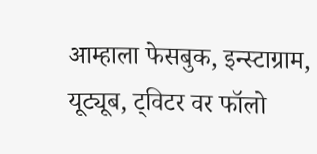आम्हाला फेसबुक, इन्स्टाग्राम, यूट्यूब, ट्विटर वर फॉलो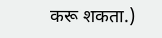करू शकता.)